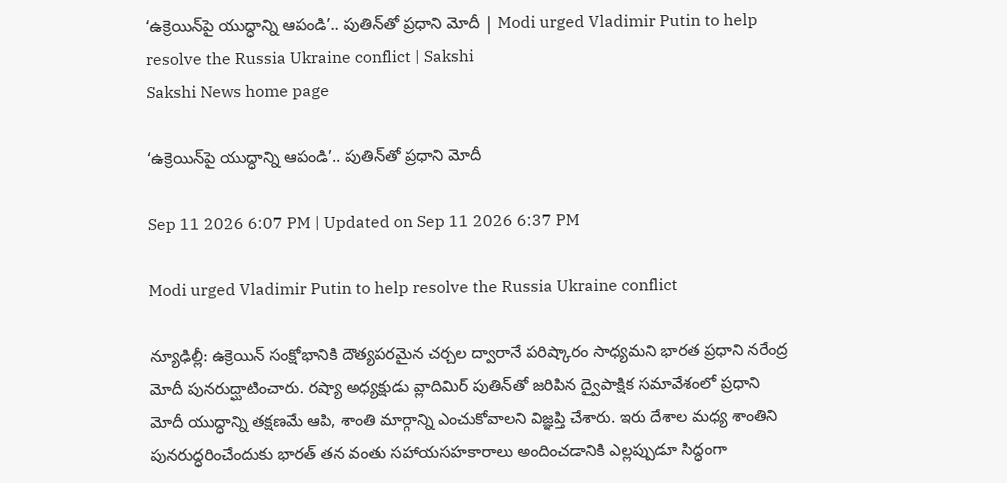‘ఉక్రెయిన్‌పై యుద్ధాన్ని ఆపండి’.. పుతిన్‌తో ప్రధాని మోదీ | Modi urged Vladimir Putin to help resolve the Russia Ukraine conflict | Sakshi
Sakshi News home page

‘ఉక్రెయిన్‌పై యుద్ధాన్ని ఆపండి’.. పుతిన్‌తో ప్రధాని మోదీ

Sep 11 2026 6:07 PM | Updated on Sep 11 2026 6:37 PM

Modi urged Vladimir Putin to help resolve the Russia Ukraine conflict

న్యూఢిల్లీ: ఉక్రెయిన్ సంక్షోభానికి దౌత్యపరమైన చర్చల ద్వారానే పరిష్కారం సాధ్యమని భారత ప్రధాని నరేంద్ర మోదీ పునరుద్ఘాటించారు. రష్యా అధ్యక్షుడు వ్లాదిమిర్ పుతిన్‌తో జరిపిన ద్వైపాక్షిక సమావేశంలో ప్రధాని మోదీ యుద్ధాన్ని తక్షణమే ఆపి, శాంతి మార్గాన్ని ఎంచుకోవాలని విజ్ఞప్తి చేశారు. ఇరు దేశాల మధ్య శాంతిని పునరుద్ధరించేందుకు భారత్ తన వంతు సహాయసహకారాలు అందించడానికి ఎల్లప్పుడూ సిద్ధంగా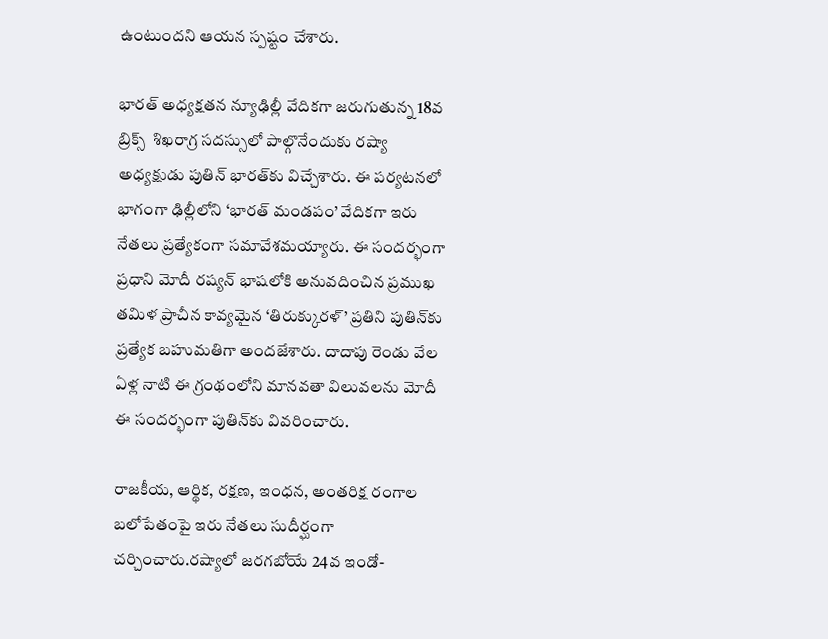ఉంటుందని ఆయన స్పష్టం చేశారు.

భారత్‌ అధ్యక్షతన న్యూఢిల్లీ వేదికగా జరుగుతున్న 18వ బ్రిక్స్‌  శిఖరాగ్ర సదస్సులో పాల్గొనేందుకు రష్యా అధ్యక్షుడు పుతిన్ భారత్‌కు విచ్చేశారు. ఈ పర్యటనలో భాగంగా ఢిల్లీలోని ‘భారత్ మండపం’ వేదికగా ఇరు నేతలు ప్రత్యేకంగా సమావేశమయ్యారు. ఈ సందర్భంగా ప్రధాని మోదీ రష్యన్ భాషలోకి అనువదించిన ప్రముఖ తమిళ ప్రాచీన కావ్యమైన ‘తిరుక్కురళ్’ ప్రతిని పుతిన్‌కు ప్రత్యేక బహుమతిగా అందజేశారు. దాదాపు రెండు వేల ఏళ్ల నాటి ఈ గ్రంథంలోని మానవతా విలువలను మోదీ ఈ సందర్భంగా పుతిన్‌కు వివరించారు.

రాజకీయ, ఆర్థిక, రక్షణ, ఇంధన, అంతరిక్ష రంగాల బలోపేతంపై ఇరు నేతలు సుదీర్ఘంగా చర్చించారు.రష్యాలో జరగబోయే 24వ ఇండో-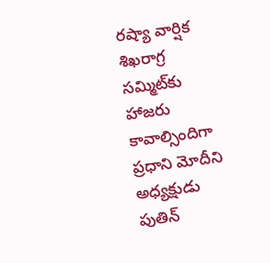రష్యా వార్షిక శిఖరాగ్ర సమ్మిట్‌కు హాజరు కావాల్సిందిగా ప్రధాని మోదీని అధ్యక్షుడు పుతిన్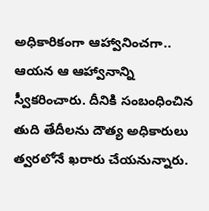అధికారికంగా ఆహ్వానించగా.. ఆయన ఆ ఆహ్వానాన్ని స్వీకరించారు. దీనికి సంబంధించిన తుది తేదీలను దౌత్య అధికారులు త్వరలోనే ఖరారు చేయనున్నారు.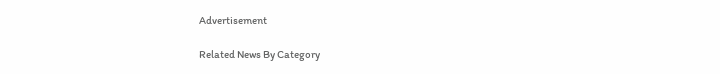Advertisement

Related News By Category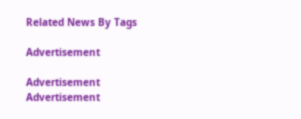Related News By Tags

Advertisement

Advertisement
Advertisement